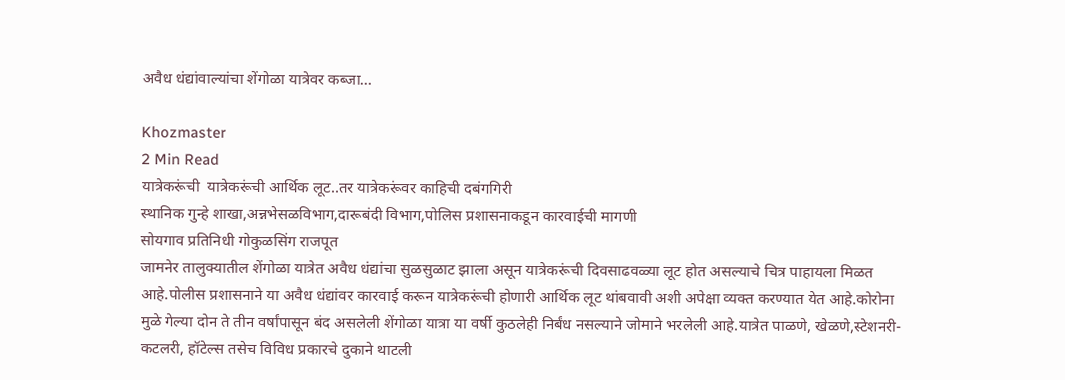अवैध धंद्यांवाल्यांचा शेंगोळा यात्रेवर कब्जा…

Khozmaster
2 Min Read
यात्रेकरूंची  यात्रेकरूंची आर्थिक लूट..तर यात्रेकरूंवर काहिची दबंगगिरी
स्थानिक गुन्हे शाखा,अन्नभेसळविभाग,दारूबंदी विभाग,पोलिस प्रशासनाकडून कारवाईची मागणी
सोयगाव प्रतिनिधी गोकुळसिंग राजपूत
जामनेर तालुक्यातील शेंगोळा यात्रेत अवैध धंद्यांचा सुळसुळाट झाला असून यात्रेकरूंची दिवसाढवळ्या लूट होत असल्याचे चित्र पाहायला मिळत आहे.पोलीस प्रशासनाने या अवैध धंद्यांवर कारवाई करून यात्रेकरूंची होणारी आर्थिक लूट थांबवावी अशी अपेक्षा व्यक्त करण्यात येत आहे.कोरोना मुळे गेल्या दोन ते तीन वर्षांपासून बंद असलेली शेंगोळा यात्रा या वर्षी कुठलेही निर्बंध नसल्याने जोमाने भरलेली आहे.यात्रेत पाळणे, खेळणे,स्टेशनरी-कटलरी, हॉटेल्स तसेच विविध प्रकारचे दुकाने थाटली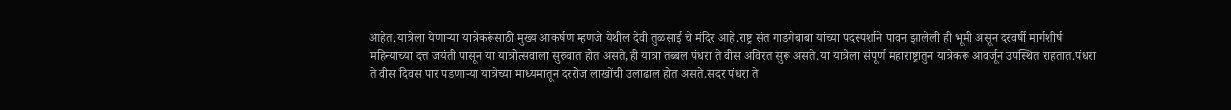आहेत.यात्रेला येणाऱ्या यात्रेकरूंसाठी मुख्य आकर्षण म्हणजे येथील देवी तुळसाई चे मंदिर आहे.राष्ट्र संत गाडगेबाबा यांच्या पदस्पर्शाने पावन झालेली ही भूमी असून दरवर्षी मार्गशीर्ष महिन्याच्या दत्त जयंती पासून या यात्रोत्सवाला सुरुवात होत असते,ही यात्रा तब्बल पंधरा ते वीस अविरत सुरू असते.या यात्रेला संपूर्ण महाराष्ट्रातुन यात्रेकरू आवर्जून उपस्थित राहतात.पंधरा ते वीस दिवस पार पडणाऱ्या यात्रेच्या माध्यमातून दररोज लाखोंची उलाढाल होत असते.सदर पंधरा ते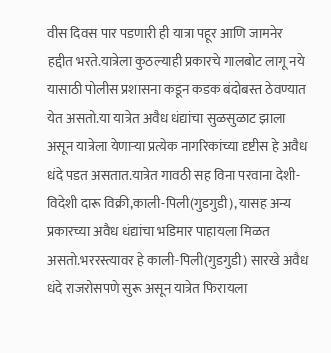वीस दिवस पार पडणारी ही यात्रा पहूर आणि जामनेर हद्दीत भरते.यात्रेला कुठल्याही प्रकारचे गालबोट लागू नये यासाठी पोलीस प्रशासना कडून कडक बंदोबस्त ठेवण्यात येत असतो.या यात्रेत अवैध धंद्यांचा सुळसुळाट झाला असून यात्रेला येणाऱ्या प्रत्येक नागरिकांच्या दृष्टीस हे अवैध धंदे पडत असतात.यात्रेत गावठी सह विना परवाना देशी-विदेशी दारू विक्री,काली-पिली(गुडगुडी), यासह अन्य प्रकारच्या अवैध धंद्यांचा भडिमार पाहायला मिळत असतो.भररस्त्यावर हे काली-पिली(गुडगुडी) सारखे अवैध धंदे राजरोसपणे सुरू असून यात्रेत फिरायला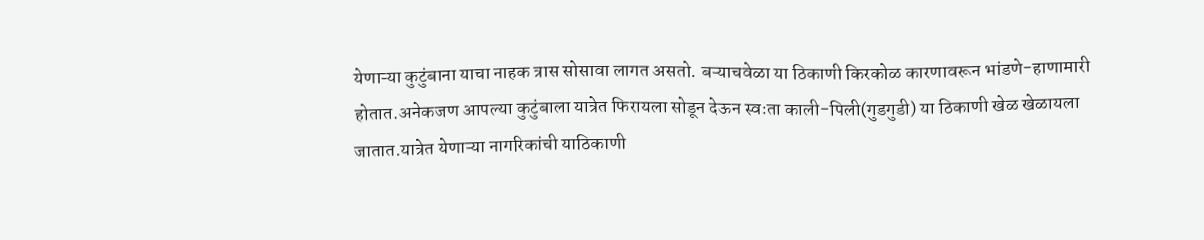येणाऱ्या कुटुंबाना याचा नाहक त्रास सोसावा लागत असतो. बऱ्याचवेळा या ठिकाणी किरकोळ कारणावरून भांडणे-हाणामारी होतात.अनेकजण आपल्या कुटुंबाला यात्रेत फिरायला सोडून देऊन स्वःता काली-पिली(गुडगुडी) या ठिकाणी खेळ खेळायला जातात.यात्रेत येणाऱ्या नागरिकांची याठिकाणी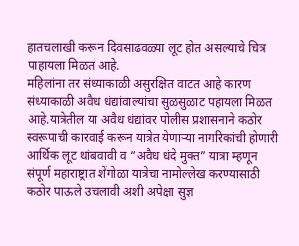हातचलाखी करून दिवसाढवळ्या लूट होत असल्याचे चित्र पाहायला मिळत आहे.
महिलांना तर संध्याकाळी असुरक्षित वाटत आहे कारण संध्याकाळी अवैध धंद्यांवाल्यांचा सुळसुळाट पहायला मिळत आहे.यात्रेतील या अवैध धंद्यांवर पोलीस प्रशासनाने कठोर स्वरूपाची कारवाई करून यात्रेत येणाऱ्या नागरिकांची होणारी आर्थिक लूट थांबवावी व “अवैध धंदे मुक्त” यात्रा म्हणून संपूर्ण महाराष्ट्रात शेंगोळा यात्रेचा नामोल्लेख करण्यासाठी कठोर पाऊले उचलावी अशी अपेक्षा सुज्ञ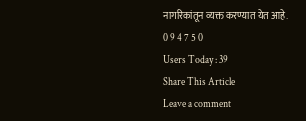नागरिकांतून व्यक्त करण्यात येत आहे.
0 9 4 7 5 0
Users Today : 39
Share This Article
Leave a comment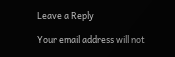Leave a Reply

Your email address will not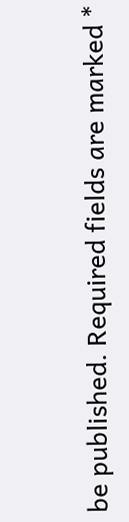be published. Required fields are marked *